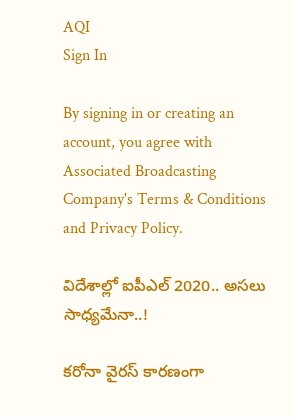AQI
Sign In

By signing in or creating an account, you agree with Associated Broadcasting Company's Terms & Conditions and Privacy Policy.

విదేశాల్లో ఐపీఎల్ 2020.. అసలు సాధ్యమేనా..!

కరోనా వైరస్ కారణంగా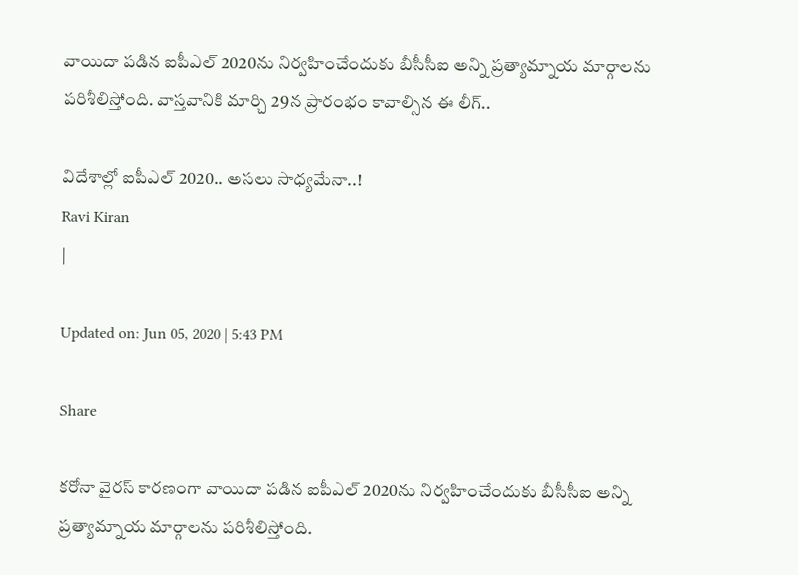వాయిదా పడిన ఐపీఎల్ 2020ను నిర్వహించేందుకు బీసీసీఐ అన్ని ప్రత్యామ్నాయ మార్గాలను పరిశీలిస్తోంది. వాస్తవానికి మార్చి 29న ప్రారంభం కావాల్సిన ఈ లీగ్..

విదేశాల్లో ఐపీఎల్ 2020.. అసలు సాధ్యమేనా..!
Ravi Kiran
|

Updated on: Jun 05, 2020 | 5:43 PM

Share

కరోనా వైరస్ కారణంగా వాయిదా పడిన ఐపీఎల్ 2020ను నిర్వహించేందుకు బీసీసీఐ అన్ని ప్రత్యామ్నాయ మార్గాలను పరిశీలిస్తోంది.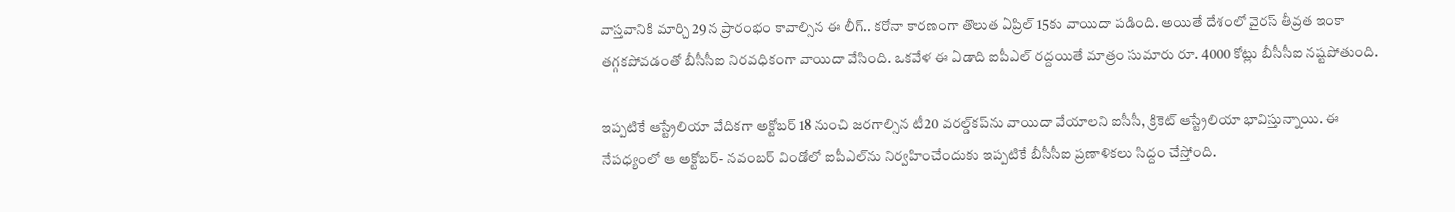వాస్తవానికి మార్చి 29న ప్రారంభం కావాల్సిన ఈ లీగ్.. కరోనా కారణంగా తొలుత ఏప్రిల్ 15కు వాయిదా పడింది. అయితే దేశంలో వైరస్ తీవ్రత ఇంకా తగ్గకపోవడంతో బీసీసీఐ నిరవధికంగా వాయిదా వేసింది. ఒకవేళ ఈ ఏడాది ఐపీఎల్ రద్దయితే మాత్రం సుమారు రూ. 4000 కోట్లు బీసీసీఐ నష్టపోతుంది.

ఇప్పటికే ఆస్ట్రేలియా వేదికగా అక్టోబర్ 18 నుంచి జరగాల్సిన టీ20 వరల్డ్‌కప్‌ను వాయిదా వేయాలని ఐసీసీ, క్రికెట్ ఆస్ట్రేలియా భావిస్తున్నాయి. ఈ నేపధ్యంలో ఆ అక్టోబర్- నవంబర్ విండోలో ఐపీఎల్‌ను నిర్వహించేందుకు ఇప్పటికే బీసీసీఐ ప్రణాళికలు సిద్దం చేస్తోంది.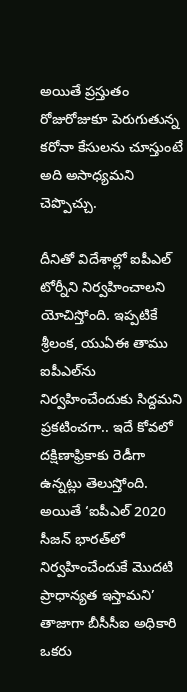అయితే ప్రస్తుతం రోజురోజుకూ పెరుగుతున్న కరోనా కేసులను చూస్తుంటే అది అసాధ్యమని చెప్పొచ్చు.

దీనితో విదేశాల్లో ఐపీఎల్ టోర్నీని నిర్వహించాలని యోచిస్తోంది. ఇప్పటికే శ్రీలంక, యుఏఈ తాము ఐపీఎల్‌ను నిర్వహించేందుకు సిద్దమని ప్రకటించగా.. ఇదే కోవలో దక్షిణాఫ్రికాకు రెడీగా ఉన్నట్లు తెలుస్తోంది. అయితే ‘ఐపీఎల్ 2020 సీజన్ భారత్‌లో నిర్వహించేందుకే మొదటి ప్రాధాన్యత ఇస్తామని’ తాజాగా బీసీసీఐ అధికారి ఒకరు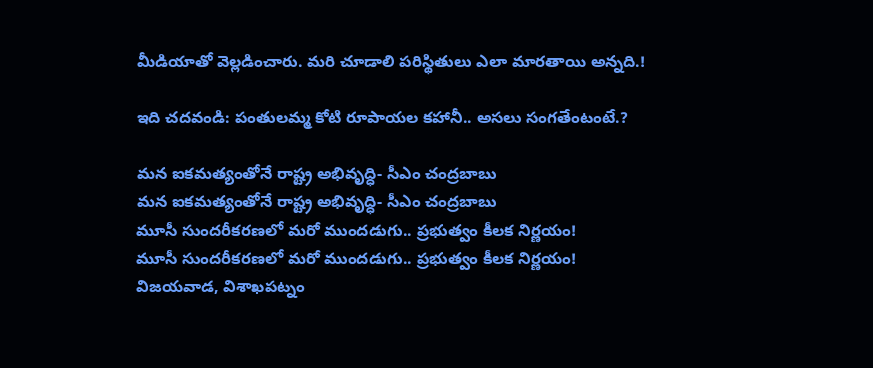మీడియాతో వెల్లడించారు. మరి చూడాలి పరిస్థితులు ఎలా మారతాయి అన్నది.!

ఇది చదవండి: పంతులమ్మ కోటి రూపాయల కహానీ.. అసలు సంగతేంటంటే.?

మన ఐకమత్యంతోనే రాష్ట్ర అభివృద్ధి- సీఎం చంద్రబాబు
మన ఐకమత్యంతోనే రాష్ట్ర అభివృద్ధి- సీఎం చంద్రబాబు
మూసీ సుందరీకరణలో మరో ముందడుగు.. ప్రభుత్వం కీలక నిర్ణయం!
మూసీ సుందరీకరణలో మరో ముందడుగు.. ప్రభుత్వం కీలక నిర్ణయం!
విజయవాడ, విశాఖపట్నం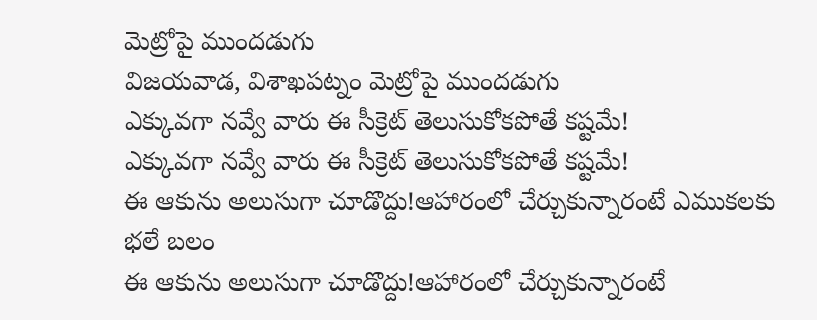మెట్రోపై ముందడుగు
విజయవాడ, విశాఖపట్నం మెట్రోపై ముందడుగు
ఎక్కువగా నవ్వే వారు ఈ సీక్రెట్ తెలుసుకోకపోతే కష్టమే!
ఎక్కువగా నవ్వే వారు ఈ సీక్రెట్ తెలుసుకోకపోతే కష్టమే!
ఈ ఆకును అలుసుగా చూడొద్దు!ఆహారంలో చేర్చుకున్నారంటే ఎముకలకు భలే బలం
ఈ ఆకును అలుసుగా చూడొద్దు!ఆహారంలో చేర్చుకున్నారంటే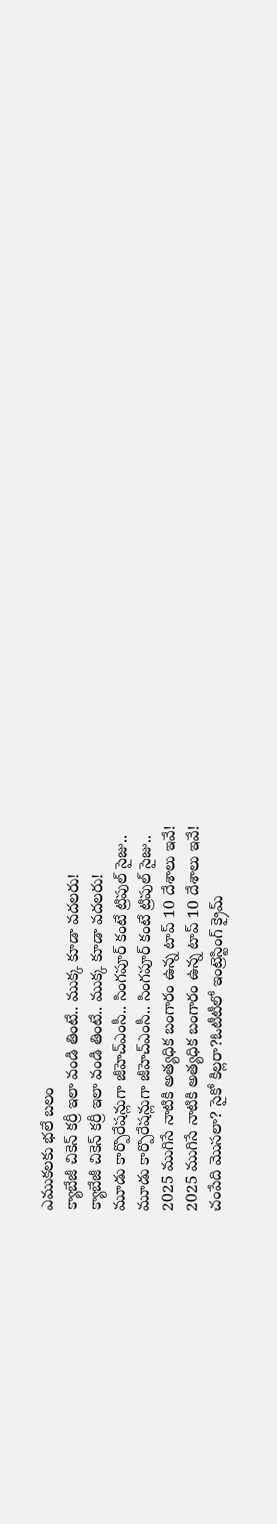ఎముకలకు భలే బలం
క్యాబేజీ చికెన్ కర్రీ ఇలా వండి తింటే.. ముక్క కూడా వదలరు!
క్యాబేజీ చికెన్ కర్రీ ఇలా వండి తింటే.. ముక్క కూడా వదలరు!
మూడు కార్పొరేషన్లుగా జీహెచ్‌ఎంసీ.. సింగపూర్ కంటే ట్రిపుల్ సైజు..
మూడు కార్పొరేషన్లుగా జీహెచ్‌ఎంసీ.. సింగపూర్ కంటే ట్రిపుల్ సైజు..
2025 ముగిసే నాటికి అత్యధిక బంగారం ఉన్న టాప్‌ 10 దేశాలు ఇవే!
2025 ముగిసే నాటికి అత్యధిక బంగారం ఉన్న టాప్‌ 10 దేశాలు ఇవే!
చంపేది మొసలా? సైకో కిల్లరా?ఓటీటీలో ఇంట్రెస్టింగ్ క్రైమ్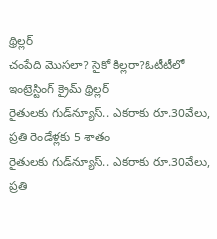థ్రిల్లర్
చంపేది మొసలా? సైకో కిల్లరా?ఓటీటీలో ఇంట్రెస్టింగ్ క్రైమ్ థ్రిల్లర్
రైతులకు గుడ్‌న్యూస్.. ఎకరాకు రూ.30వేలు, ప్రతి రెండేళ్లకు 5 శాతం
రైతులకు గుడ్‌న్యూస్.. ఎకరాకు రూ.30వేలు, ప్రతి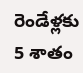రెండేళ్లకు 5 శాతం